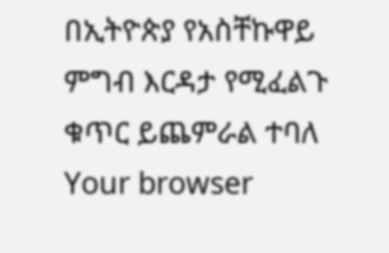በኢትዮጵያ የአስቸኩዋይ ምግብ እርዳታ የሚፈልጉ ቁጥር ይጨምራል ተባለ
Your browser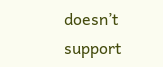doesn’t support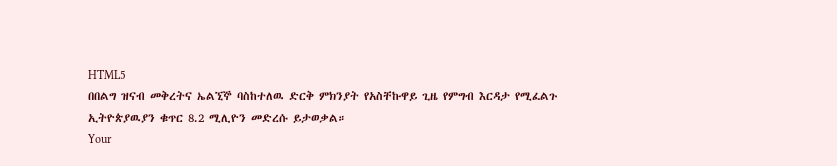HTML5
በበልግ ዝናብ መቅረትና ኤልኚኞ ባስከተለዉ ድርቅ ምክንያት የአስቸኩዋይ ጊዜ የምግብ እርዳታ የሚፈልጉ ኢትዮጵያዉያን ቁጥር 8.2 ሚሊዮን መድረሱ ይታወቃል።
Your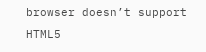browser doesn’t support HTML5